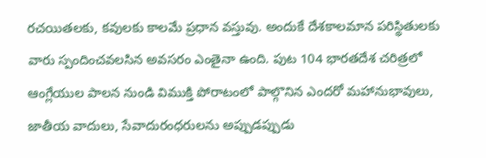రచయితలకు, కవులకు కాలమే ప్రధాన వస్తువు. అందుకే దేశకాలమాన పరిస్థితులకు వారు స్పందించవలసిన అవసరం ఎంతైనా ఉంది. పుట 104 భారతదేశ చరిత్రలో ఆంగ్లేయుల పాలన నుండి విముక్తి పోరాటంలో పాల్గొనిన ఎందరో మహానుభావులు, జాతీయ వాదులు, సేవాదురంధరులను అప్పుడప్పుడు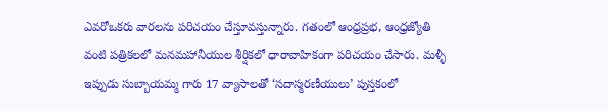ఎవరోఒకరు వారలను పరిచయం చేస్తూవస్తున్నారు. గతంలో ఆంధ్రప్రభ, ఆంధ్రజ్యోతి వంటి పత్రికలలో మనమహానీయుల శీర్షికలో ధారావాహికంగా పరిచయం చేసారు. మళ్ళీ ఇప్పుడు సుబ్బాయమ్మ గారు 17 వ్యాసాలతో ‘సదాస్మరణీయులు’ పుస్తకంలో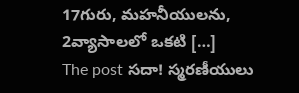17గురు, మహనీయులను, 2వ్యాసాలలో ఒకటి […]
The post సదా! స్మరణీయులు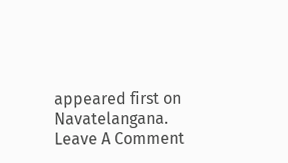appeared first on Navatelangana.
Leave A Comment